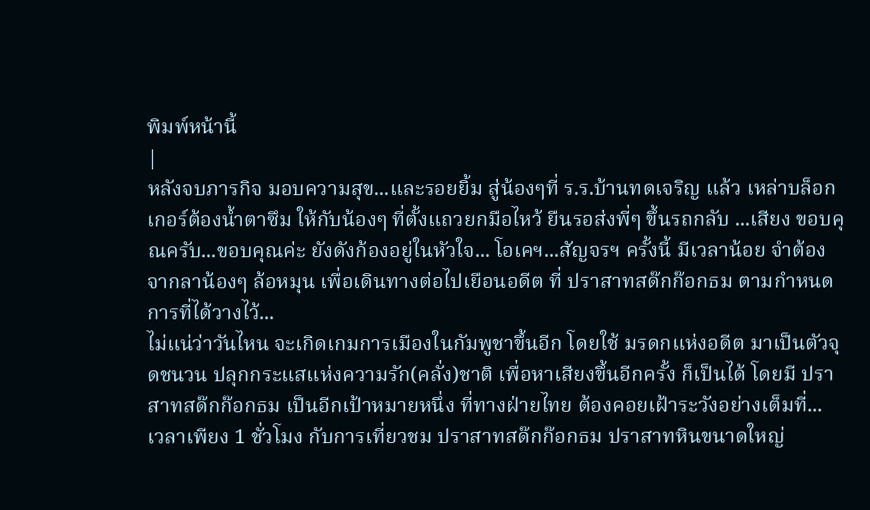พิมพ์หน้านี้
|
หลังจบภารกิจ มอบความสุข...และรอยยิ้ม สู่น้องๆที่ ร.ร.บ้านทดเจริญ แล้ว เหล่าบล็อกเกอร์ต้องน้ำตาซึม ให้กับน้องๆ ที่ตั้งแถวยกมือไหว้ ยืนรอส่งพี่ๆ ขึ้นรถกลับ ...เสียง ขอบคุณครับ...ขอบคุณค่ะ ยังดังก้องอยู่ในหัวใจ... โอเคฯ...สัญจรฯ ครั้งนี้ มีเวลาน้อย จำต้องจากลาน้องๆ ล้อหมุน เพื่อเดินทางต่อไปเยือนอดีต ที่ ปราสาทสด๊กก๊อกธม ตามกำหนดการที่ได้วางไว้...
ไม่แน่ว่าวันไหน จะเกิดเกมการเมืองในกัมพูชาขึ้นอีก โดยใช้ มรดกแห่งอดีต มาเป็นตัวจุดชนวน ปลุกกระแสแห่งความรัก(คลั่ง)ชาติ เพื่อหาเสียงขึ้นอีกครั้ง ก็เป็นได้ โดยมี ปราสาทสด๊กก๊อกธม เป็นอีกเป้าหมายหนึ่ง ที่ทางฝ่ายไทย ต้องคอยเฝ้าระวังอย่างเต็มที่...
เวลาเพียง 1 ชั่วโมง กับการเที่ยวชม ปราสาทสด๊กก๊อกธม ปราสาทหินขนาดใหญ่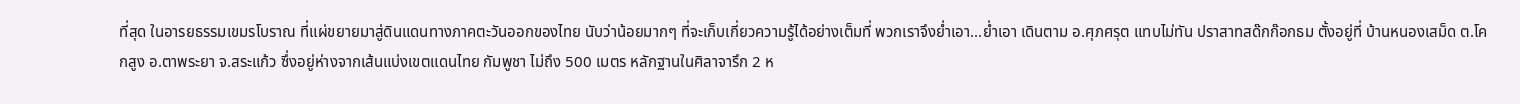ที่สุด ในอารยธรรมเขมรโบราณ ที่แผ่ขยายมาสู่ดินแดนทางภาคตะวันออกของไทย นับว่าน้อยมากๆ ที่จะเก็บเกี่ยวความรู้ได้อย่างเต็มที่ พวกเราจึงย่ำเอา...ย่ำเอา เดินตาม อ.ศุภศรุต แทบไม่ทัน ปราสาทสด๊กก๊อกธม ตั้งอยู่ที่ บ้านหนองเสม็ด ต.โคกสูง อ.ตาพระยา จ.สระแก้ว ซึ่งอยู่ห่างจากเส้นแบ่งเขตแดนไทย กัมพูชา ไม่ถึง 500 เมตร หลักฐานในศิลาจารึก 2 ห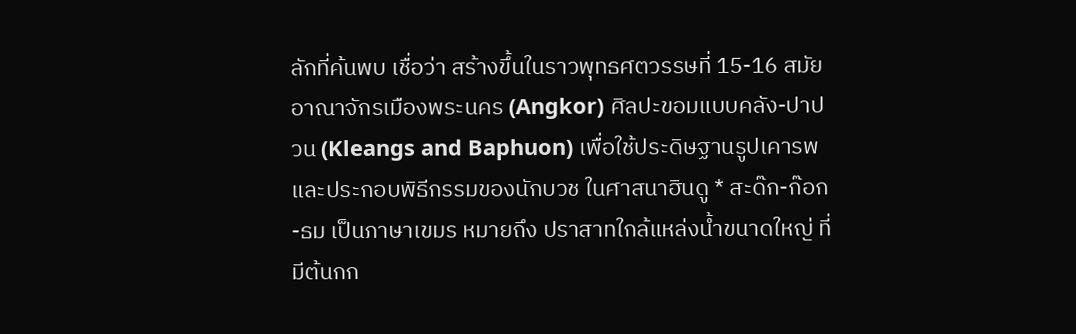ลักที่ค้นพบ เชื่อว่า สร้างขึ้นในราวพุทธศตวรรษที่ 15-16 สมัยอาณาจักรเมืองพระนคร (Angkor) ศิลปะขอมแบบคลัง-ปาปวน (Kleangs and Baphuon) เพื่อใช้ประดิษฐานรูปเคารพ และประกอบพิธีกรรมของนักบวช ในศาสนาฮินดู * สะด๊ก-ก๊อก-ธม เป็นภาษาเขมร หมายถึง ปราสาทใกล้แหล่งน้ำขนาดใหญ่ ที่มีต้นกก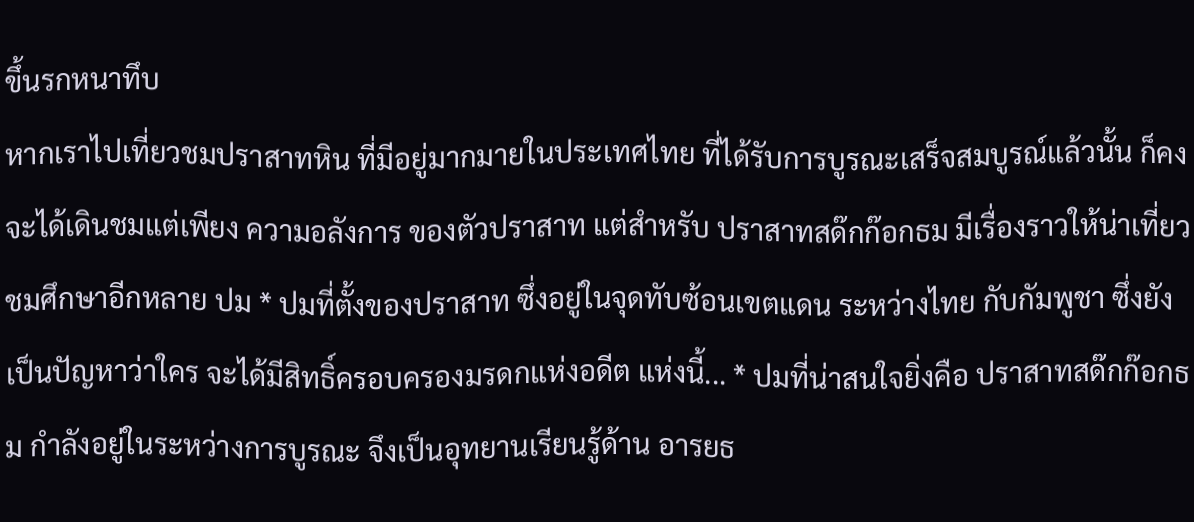ขึ้นรกหนาทึบ
หากเราไปเที่ยวชมปราสาทหิน ที่มีอยู่มากมายในประเทศไทย ที่ได้รับการบูรณะเสร็จสมบูรณ์แล้วนั้น ก็คงจะได้เดินชมแต่เพียง ความอลังการ ของตัวปราสาท แต่สำหรับ ปราสาทสด๊กก๊อกธม มีเรื่องราวให้น่าเที่ยวชมศึกษาอีกหลาย ปม * ปมที่ตั้งของปราสาท ซึ่งอยู่ในจุดทับซ้อนเขตแดน ระหว่างไทย กับกัมพูชา ซึ่งยังเป็นปัญหาว่าใคร จะได้มีสิทธิ์ครอบครองมรดกแห่งอดีต แห่งนี้... * ปมที่น่าสนใจยิ่งคือ ปราสาทสด๊กก๊อกธม กำลังอยู่ในระหว่างการบูรณะ จึงเป็นอุทยานเรียนรู้ด้าน อารยธ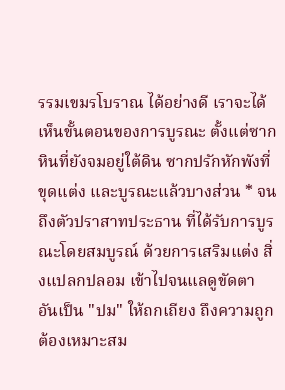รรมเขมรโบราณ ได้อย่างดี เราจะได้เห็นขั้นตอนของการบูรณะ ตั้งแต่ซากหินที่ยังจมอยู่ใต้ดิน ซากปรักหักพังที่ขุดแต่ง และบูรณะแล้วบางส่วน * จนถึงตัวปราสาทประธาน ที่ได้รับการบูรณะโดยสมบูรณ์ ด้วยการเสริมแต่ง สิ่งแปลกปลอม เข้าไปจนแลดูขัดตา อันเป็น "ปม" ให้ถกเถียง ถึงความถูกต้องเหมาะสม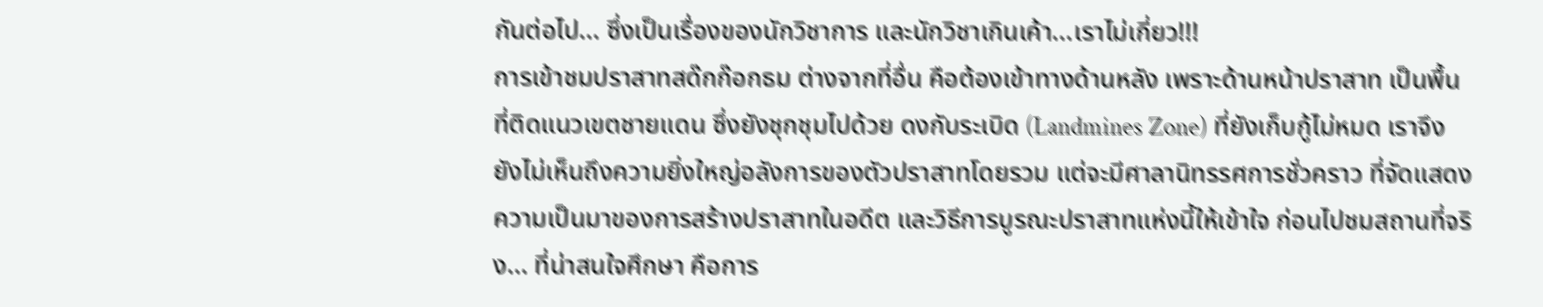กันต่อไป... ซึ่งเป็นเรื่องของนักวิชาการ และนักวิชาเกินเค้า...เราไม่เกี่ยว!!!
การเข้าชมปราสาทสด๊กก๊อกธม ต่างจากที่อื่น คือต้องเข้าทางด้านหลัง เพราะด้านหน้าปราสาท เป็นพื้นที่ติดแนวเขตชายแดน ซึ่งยังชุกชุมไปด้วย ดงกับระเบิด (Landmines Zone) ที่ยังเก็บกู้ไม่หมด เราจึงยังไม่เห็นถึงความยิ่งใหญ่อลังการของตัวปราสาทโดยรวม แต่จะมีศาลานิทรรศการชั่วคราว ที่จัดแสดงความเป็นมาของการสร้างปราสาทในอดีต และวิธีการบูรณะปราสาทแห่งนี้ให้เข้าใจ ก่อนไปชมสถานที่จริง... ที่น่าสนใจศึกษา คือการ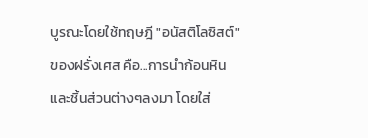บูรณะโดยใช้ทฤษฎี "อนัสติโลซิสต์" ของฝรั่งเศส คือ...การนำก้อนหินและชิ้นส่วนต่างๆลงมา โดยใส่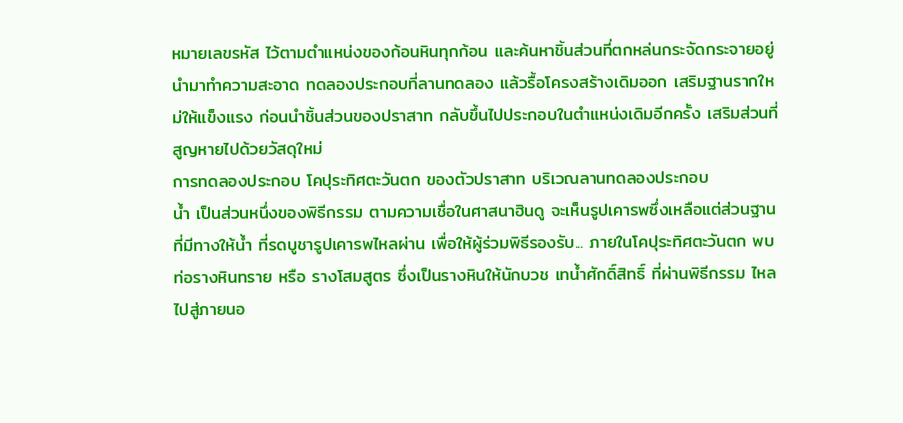หมายเลขรหัส ไว้ตามตำแหน่งของก้อนหินทุกก้อน และค้นหาชิ้นส่วนที่ตกหล่นกระจัดกระจายอยู่ นำมาทำความสะอาด ทดลองประกอบที่ลานทดลอง แล้วรื้อโครงสร้างเดิมออก เสริมฐานรากใหม่ให้แข็งแรง ก่อนนำชิ้นส่วนของปราสาท กลับขึ้นไปประกอบในตำแหน่งเดิมอีกครั้ง เสริมส่วนที่สูญหายไปด้วยวัสดุใหม่
การทดลองประกอบ โคปุระทิศตะวันตก ของตัวปราสาท บริเวณลานทดลองประกอบ
น้ำ เป็นส่วนหนึ่งของพิธีกรรม ตามความเชื่อในศาสนาฮินดู จะเห็นรูปเคารพซึ่งเหลือแต่ส่วนฐาน ที่มีทางให้น้ำ ที่รดบูชารูปเคารพไหลผ่าน เพื่อให้ผู้ร่วมพิธีรองรับ... ภายในโคปุระทิศตะวันตก พบ ท่อรางหินทราย หรือ รางโสมสูตร ซึ่งเป็นรางหินให้นักบวช เทน้ำศักดิ์สิทธิ์ ที่ผ่านพิธีกรรม ไหลไปสู่ภายนอ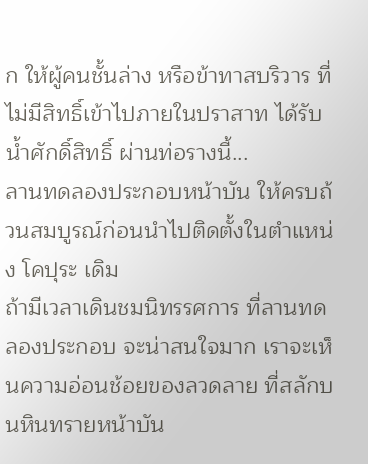ก ให้ผู้คนชั้นล่าง หรือข้าทาสบริวาร ที่ไม่มีสิทธิ์เข้าไปภายในปราสาท ได้รับน้ำศักดิ์สิทธิ์ ผ่านท่อรางนี้...
ลานทดลองประกอบหน้าบัน ให้ครบถ้วนสมบูรณ์ก่อนนำไปติดตั้งในตำแหน่ง โคปุระ เดิม
ถ้ามีเวลาเดินชมนิทรรศการ ที่ลานทดลองประกอบ จะน่าสนใจมาก เราจะเห็นความอ่อนช้อยของลวดลาย ที่สลักบนหินทรายหน้าบัน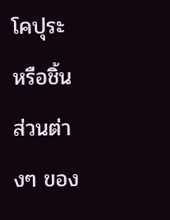โคปุระ หรือชิ้นส่วนต่างๆ ของ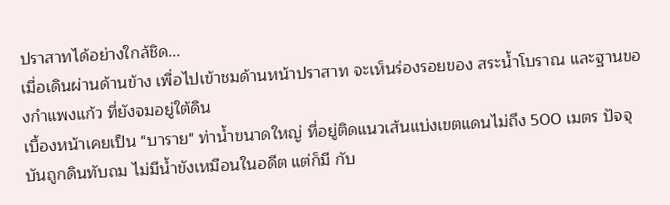ปราสาทได้อย่างใกล้ชิด...
เมื่อเดินผ่านด้านข้าง เพื่อไปเข้าชมด้านหน้าปราสาท จะเห็นร่องรอยของ สระน้ำโบราณ และฐานของกำแพงแก้ว ที่ยังจมอยู่ใต้ดิน
เบื้องหน้าเคยเป็น "บาราย" ท่าน้ำขนาดใหญ่ ที่อยู่ติดแนวเส้นแบ่งเขตแดนไม่ถึง 500 เมตร ปัจจุบันถูกดินทับถม ไม่มีน้ำขังเหมือนในอดีต แต่ก็มี กับ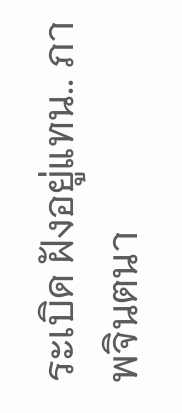ระเบิด ฝังอยู่แทน.. ภาพจินตนา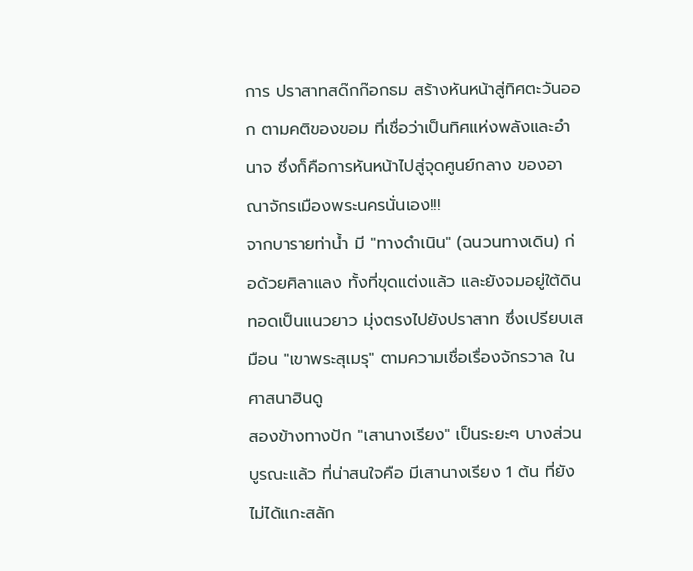การ ปราสาทสด๊กก๊อกธม สร้างหันหน้าสู่ทิศตะวันออก ตามคติของขอม ที่เชื่อว่าเป็นทิศแห่งพลังและอำนาจ ซึ่งก็คือการหันหน้าไปสู่จุดศูนย์กลาง ของอาณาจักรเมืองพระนครนั่นเอง!!!
จากบารายท่าน้ำ มี "ทางดำเนิน" (ฉนวนทางเดิน) ก่อด้วยศิลาแลง ทั้งที่ขุดแต่งแล้ว และยังจมอยู่ใต้ดิน ทอดเป็นแนวยาว มุ่งตรงไปยังปราสาท ซึ่งเปรียบเสมือน "เขาพระสุเมรุ" ตามความเชื่อเรื่องจักรวาล ในศาสนาฮินดู
สองข้างทางปัก "เสานางเรียง" เป็นระยะๆ บางส่วนบูรณะแล้ว ที่น่าสนใจคือ มีเสานางเรียง 1 ต้น ที่ยังไม่ได้แกะสลัก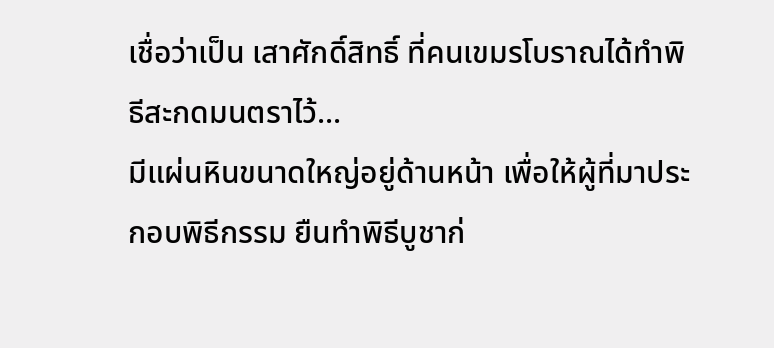เชื่อว่าเป็น เสาศักดิ์สิทธิ์ ที่คนเขมรโบราณได้ทำพิธีสะกดมนตราไว้...
มีแผ่นหินขนาดใหญ่อยู่ด้านหน้า เพื่อให้ผู้ที่มาประกอบพิธีกรรม ยืนทำพิธีบูชาก่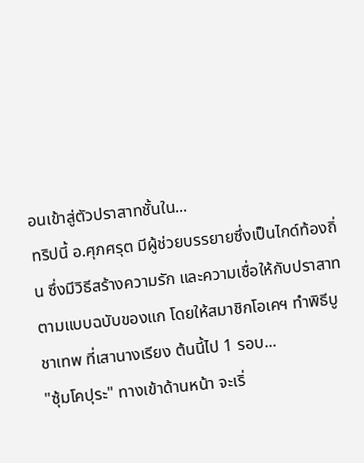อนเข้าสู่ตัวปราสาทชั้นใน...
ทริปนี้ อ.ศุภศรุต มีผู้ช่วยบรรยายซึ่งเป็นไกด์ท้องถิ่น ซึ่งมีวิธีสร้างความรัก และความเชื่อให้กับปราสาท ตามแบบฉบับของแก โดยให้สมาชิกโอเคฯ ทำพิธีบูชาเทพ ที่เสานางเรียง ต้นนี้ไป 1 รอบ...
"ซุ้มโคปุระ" ทางเข้าด้านหน้า จะเริ่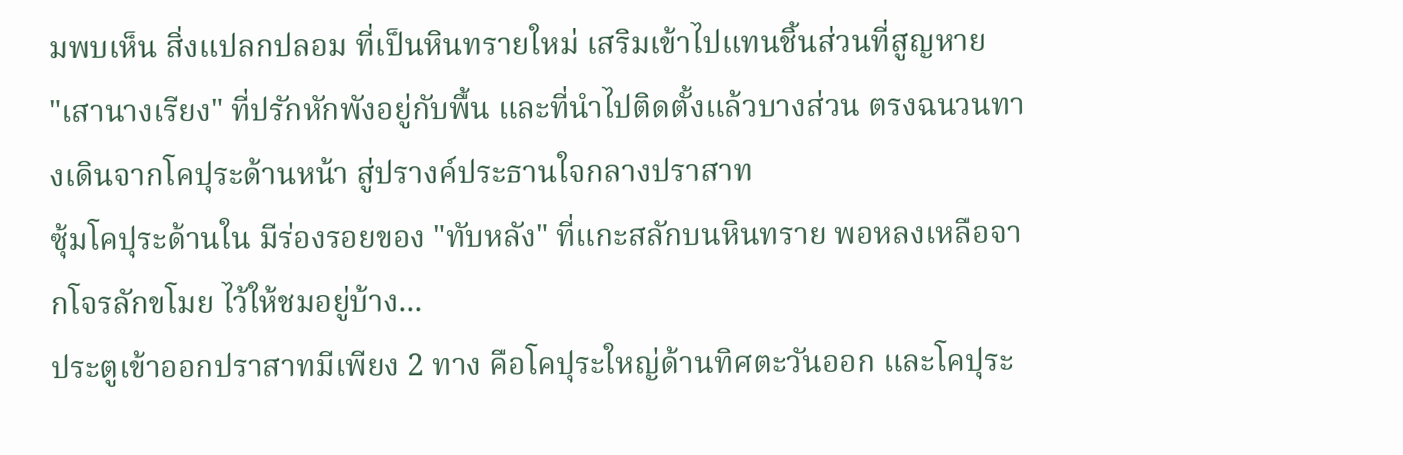มพบเห็น สิ่งแปลกปลอม ที่เป็นหินทรายใหม่ เสริมเข้าไปแทนชิ้นส่วนที่สูญหาย
"เสานางเรียง" ที่ปรักหักพังอยู่กับพื้น และที่นำไปติดตั้งแล้วบางส่วน ตรงฉนวนทางเดินจากโคปุระด้านหน้า สู่ปรางค์ประธานใจกลางปราสาท
ซุ้มโคปุระด้านใน มีร่องรอยของ "ทับหลัง" ที่แกะสลักบนหินทราย พอหลงเหลือจากโจรลักขโมย ไว้ให้ชมอยู่บ้าง...
ประตูเข้าออกปราสาทมีเพียง 2 ทาง คือโคปุระใหญ่ด้านทิศตะวันออก และโคปุระ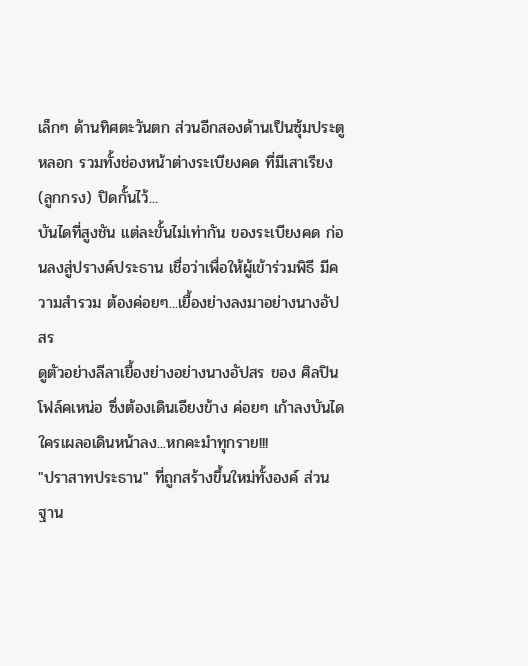เล็กๆ ด้านทิศตะวันตก ส่วนอีกสองด้านเป็นซุ้มประตูหลอก รวมทั้งช่องหน้าต่างระเบียงคด ที่มีเสาเรียง (ลูกกรง) ปิดกั้นไว้...
บันไดที่สูงชัน แต่ละขั้นไม่เท่ากัน ของระเบียงคด ก่อนลงสู่ปรางค์ประธาน เชื่อว่าเพื่อให้ผู้เข้าร่วมพิธี มีความสำรวม ต้องค่อยๆ...เยื้องย่างลงมาอย่างนางอัปสร
ดูตัวอย่างลีลาเยื้องย่างอย่างนางอัปสร ของ ศิลปินโฟล์คเหน่อ ซึ่งต้องเดินเอียงข้าง ค่อยๆ เก้าลงบันได ใครเผลอเดินหน้าลง...หกคะมำทุกราย!!!
"ปราสาทประธาน" ที่ถูกสร้างขึ้นใหม่ทั้งองค์ ส่วนฐาน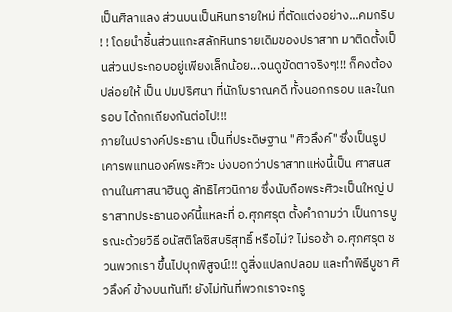เป็นศิลาแลง ส่วนบนเป็นหินทรายใหม่ ที่ตัดแต่งอย่าง...คมกริบ ! ! โดยนำชิ้นส่วนแกะสลักหินทรายเดิมของปราสาท มาติดตั้งเป็นส่วนประกอบอยู่เพียงเล็กน้อย...จนดูขัดตาจริงๆ!!! ก็คงต้องปล่อยให้ เป็น ปมปริศนา ที่นักโบราณคดี ทั้งนอกกรอบ และในกรอบ ได้ถกเถียงกันต่อไป!!!
ภายในปรางค์ประธาน เป็นที่ประดิษฐาน "ศิวลึงค์" ซึ่งเป็นรูปเคารพแทนองค์พระศิวะ บ่งบอกว่าปราสาทแห่งนี้เป็น ศาสนสถานในศาสนาฮินดู ลัทธิไศวนิกาย ซึ่งนับถือพระศิวะเป็นใหญ่ ปราสาทประธานองค์นี้แหละที่ อ.ศุภศรุต ตั้งคำถามว่า เป็นการบูรณะด้วยวิธี อนัสติโลซิสบริสุทธิ์ หรือไม่? ไม่รอช้า อ.ศุภศรุต ชวนพวกเรา ขึ้นไปบุกพิสูจน์!!! ดูสิ่งแปลกปลอม และทำพิธีบูชา ศิวลึงค์ ข้างบนทันที! ยังไม่ทันที่พวกเราจะกรู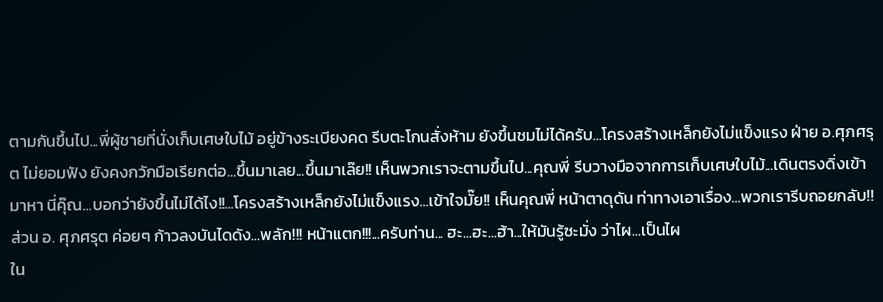ตามกันขึ้นไป...พี่ผู้ชายที่นั่งเก็บเศษใบไม้ อยู่ข้างระเบียงคด รีบตะโกนสั่งห้าม ยังขึ้นชมไม่ได้ครับ...โครงสร้างเหล็กยังไม่แข็งแรง ฝ่าย อ.ศุภศรุต ไม่ยอมฟัง ยังคงกวักมือเรียกต่อ...ขึ้นมาเลย...ขึ้นมาเล๊ย!! เห็นพวกเราจะตามขึ้นไป...คุณพี่ รีบวางมือจากการเก็บเศษใบไม้...เดินตรงดิ่งเข้ามาหา นี่คุ๊ณ...บอกว่ายังขึ้นไม่ได้ไง!!...โครงสร้างเหล็กยังไม่แข็งแรง...เข้าใจมั๊ย!! เห็นคุณพี่ หน้าตาดุดัน ท่าทางเอาเรื่อง...พวกเรารีบถอยกลับ!! ส่วน อ. ศุภศรุต ค่อยๆ ก้าวลงบันไดดัง...พลัก!!! หน้าแตก!!!...ครับท่าน... ฮะ...ฮะ...ฮ้า...ให้มันรู้ซะมั่ง ว่าไผ...เป็นไผ
ใน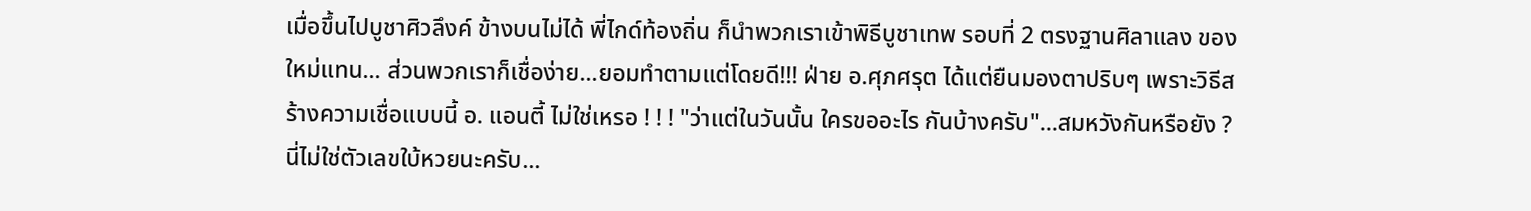เมื่อขึ้นไปบูชาศิวลึงค์ ข้างบนไม่ได้ พี่ไกด์ท้องถิ่น ก็นำพวกเราเข้าพิธีบูชาเทพ รอบที่ 2 ตรงฐานศิลาแลง ของใหม่แทน... ส่วนพวกเราก็เชื่อง่าย...ยอมทำตามแต่โดยดี!!! ฝ่าย อ.ศุภศรุต ได้แต่ยืนมองตาปริบๆ เพราะวิธีสร้างความเชื่อแบบนี้ อ. แอนตี้ ไม่ใช่เหรอ ! ! ! "ว่าแต่ในวันนั้น ใครขออะไร กันบ้างครับ"...สมหวังกันหรือยัง ?
นี่ไม่ใช่ตัวเลขใบ้หวยนะครับ...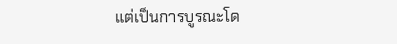แต่เป็นการบูรณะโด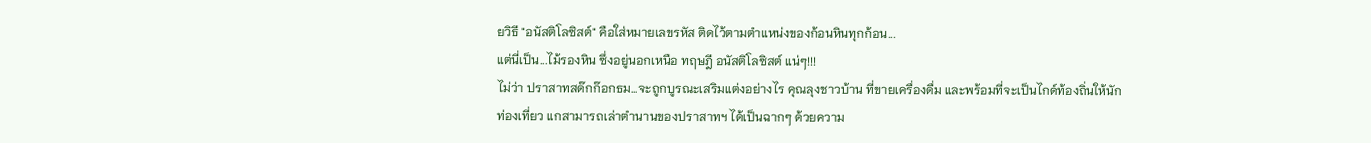ยวิธี "อนัสติโลซิสต์" คือใส่หมายเลขรหัส ติดไว้ตามตำแหน่งของก้อนหินทุกก้อน...
แต่นี่เป็น...ไม้รองหิน ซึ่งอยู่นอกเหนือ ทฤษฎี อนัสติโลซิสต์ แน่ๆ!!!
ไม่ว่า ปราสาทสด๊กก๊อกธม...จะถูกบูรณะเสริมแต่งอย่างไร คุณลุงชาวบ้าน ที่ขายเครื่องดื่ม และพร้อมที่จะเป็นไกด์ท้องถิ่นให้นักท่องเที่ยว แกสามารถเล่าตำนานของปราสาทฯ ได้เป็นฉากๆ ด้วยความ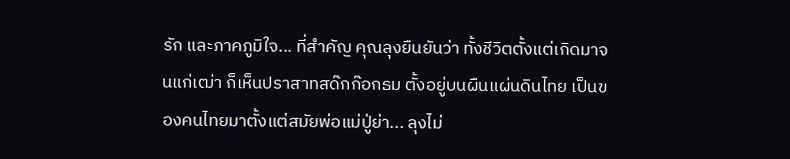รัก และภาคภูมิใจ... ที่สำคัญ คุณลุงยืนยันว่า ทั้งชีวิตตั้งแต่เกิดมาจนแก่เฒ่า ก็เห็นปราสาทสด๊กก๊อกธม ตั้งอยู่บนผืนแผ่นดินไทย เป็นของคนไทยมาตั้งแต่สมัยพ่อแม่ปู่ย่า... ลุงไม่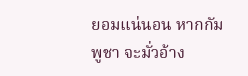ยอมแน่นอน หากกัมพูชา จะมั่วอ้าง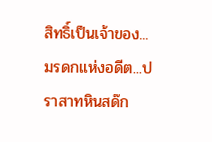สิทธิ์เป็นเจ้าของ... มรดกแห่งอดีต...ปราสาทหินสด๊ก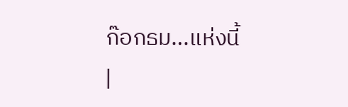ก๊อกธม...แห่งนี้
|